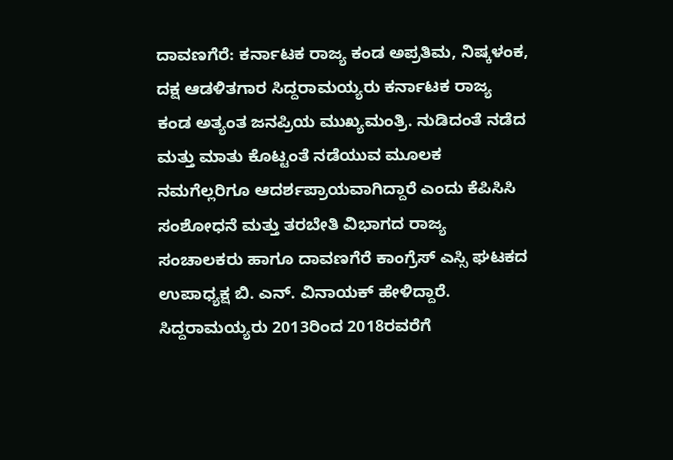ದಾವಣಗೆರೆ: ಕರ್ನಾಟಕ ರಾಜ್ಯ ಕಂಡ ಅಪ್ರತಿಮ, ನಿಷ್ಕಳಂಕ, ದಕ್ಷ ಆಡಳಿತಗಾರ ಸಿದ್ದರಾಮಯ್ಯರು ಕರ್ನಾಟಕ ರಾಜ್ಯ ಕಂಡ ಅತ್ಯಂತ ಜನಪ್ರಿಯ ಮುಖ್ಯಮಂತ್ರಿ. ನುಡಿದಂತೆ ನಡೆದ ಮತ್ತು ಮಾತು ಕೊಟ್ಟಂತೆ ನಡೆಯುವ ಮೂಲಕ ನಮಗೆಲ್ಲರಿಗೂ ಆದರ್ಶಪ್ರಾಯವಾಗಿದ್ದಾರೆ ಎಂದು ಕೆಪಿಸಿಸಿ ಸಂಶೋಧನೆ ಮತ್ತು ತರಬೇತಿ ವಿಭಾಗದ ರಾಜ್ಯ ಸಂಚಾಲಕರು ಹಾಗೂ ದಾವಣಗೆರೆ ಕಾಂಗ್ರೆಸ್ ಎಸ್ಸಿ ಘಟಕದ ಉಪಾಧ್ಯಕ್ಷ ಬಿ. ಎನ್. ವಿನಾಯಕ್ ಹೇಳಿದ್ದಾರೆ.
ಸಿದ್ದರಾಮಯ್ಯರು 2013ರಿಂದ 2018ರವರೆಗೆ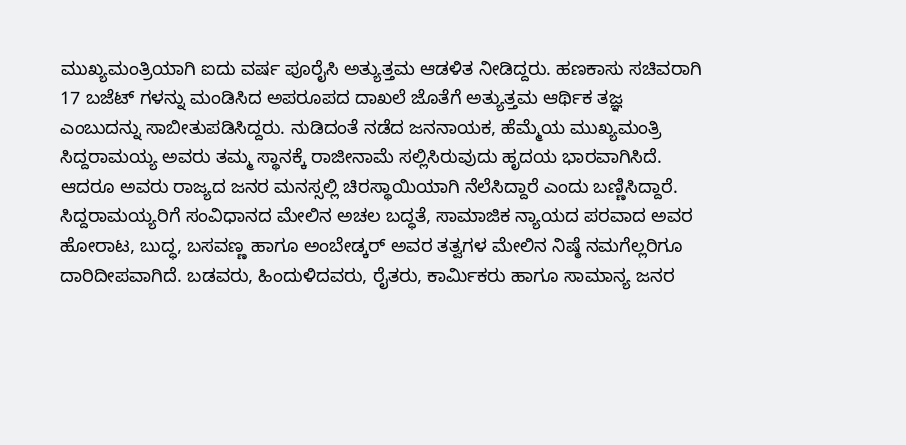ಮುಖ್ಯಮಂತ್ರಿಯಾಗಿ ಐದು ವರ್ಷ ಪೂರೈಸಿ ಅತ್ಯುತ್ತಮ ಆಡಳಿತ ನೀಡಿದ್ದರು. ಹಣಕಾಸು ಸಚಿವರಾಗಿ 17 ಬಜೆಟ್ ಗಳನ್ನು ಮಂಡಿಸಿದ ಅಪರೂಪದ ದಾಖಲೆ ಜೊತೆಗೆ ಅತ್ಯುತ್ತಮ ಆರ್ಥಿಕ ತಜ್ಞ ಎಂಬುದನ್ನು ಸಾಬೀತುಪಡಿಸಿದ್ದರು. ನುಡಿದಂತೆ ನಡೆದ ಜನನಾಯಕ, ಹೆಮ್ಮೆಯ ಮುಖ್ಯಮಂತ್ರಿ ಸಿದ್ದರಾಮಯ್ಯ ಅವರು ತಮ್ಮ ಸ್ಥಾನಕ್ಕೆ ರಾಜೀನಾಮೆ ಸಲ್ಲಿಸಿರುವುದು ಹೃದಯ ಭಾರವಾಗಿಸಿದೆ. ಆದರೂ ಅವರು ರಾಜ್ಯದ ಜನರ ಮನಸ್ಸಲ್ಲಿ ಚಿರಸ್ಥಾಯಿಯಾಗಿ ನೆಲೆಸಿದ್ದಾರೆ ಎಂದು ಬಣ್ಣಿಸಿದ್ದಾರೆ.
ಸಿದ್ದರಾಮಯ್ಯರಿಗೆ ಸಂವಿಧಾನದ ಮೇಲಿನ ಅಚಲ ಬದ್ಧತೆ, ಸಾಮಾಜಿಕ ನ್ಯಾಯದ ಪರವಾದ ಅವರ ಹೋರಾಟ, ಬುದ್ಧ, ಬಸವಣ್ಣ ಹಾಗೂ ಅಂಬೇಡ್ಕರ್ ಅವರ ತತ್ವಗಳ ಮೇಲಿನ ನಿಷ್ಠೆ ನಮಗೆಲ್ಲರಿಗೂ ದಾರಿದೀಪವಾಗಿದೆ. ಬಡವರು, ಹಿಂದುಳಿದವರು, ರೈತರು, ಕಾರ್ಮಿಕರು ಹಾಗೂ ಸಾಮಾನ್ಯ ಜನರ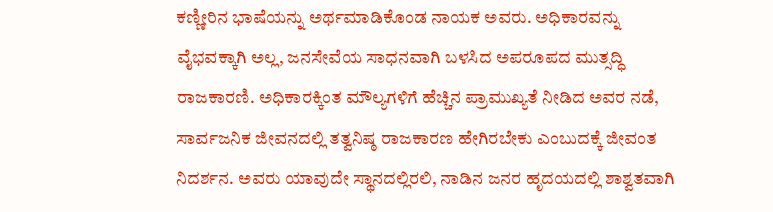ಕಣ್ಣೀರಿನ ಭಾಷೆಯನ್ನು ಅರ್ಥಮಾಡಿಕೊಂಡ ನಾಯಕ ಅವರು. ಅಧಿಕಾರವನ್ನು ವೈಭವಕ್ಕಾಗಿ ಅಲ್ಲ, ಜನಸೇವೆಯ ಸಾಧನವಾಗಿ ಬಳಸಿದ ಅಪರೂಪದ ಮುತ್ಸದ್ಧಿ ರಾಜಕಾರಣಿ. ಅಧಿಕಾರಕ್ಕಿಂತ ಮೌಲ್ಯಗಳಿಗೆ ಹೆಚ್ಚಿನ ಪ್ರಾಮುಖ್ಯತೆ ನೀಡಿದ ಅವರ ನಡೆ, ಸಾರ್ವಜನಿಕ ಜೀವನದಲ್ಲಿ ತತ್ವನಿಷ್ಠ ರಾಜಕಾರಣ ಹೇಗಿರಬೇಕು ಎಂಬುದಕ್ಕೆ ಜೀವಂತ ನಿದರ್ಶನ. ಅವರು ಯಾವುದೇ ಸ್ಥಾನದಲ್ಲಿರಲಿ, ನಾಡಿನ ಜನರ ಹೃದಯದಲ್ಲಿ ಶಾಶ್ವತವಾಗಿ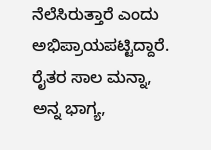ನೆಲೆಸಿರುತ್ತಾರೆ ಎಂದು ಅಭಿಪ್ರಾಯಪಟ್ಟಿದ್ದಾರೆ.
ರೈತರ ಸಾಲ ಮನ್ನಾ, ಅನ್ನ ಭಾಗ್ಯ,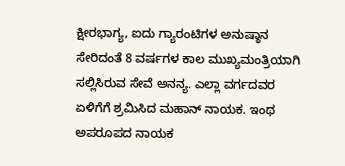ಕ್ಷೀರಭಾಗ್ಯ, ಐದು ಗ್ಯಾರಂಟಿಗಳ ಅನುಷ್ಠಾನ ಸೇರಿದಂತೆ 8 ವರ್ಷಗಳ ಕಾಲ ಮುಖ್ಯಮಂತ್ರಿಯಾಗಿ ಸಲ್ಲಿಸಿರುವ ಸೇವೆ ಅನನ್ಯ. ಎಲ್ಲಾ ವರ್ಗದವರ ಏಳಿಗೆಗೆ ಶ್ರಮಿಸಿದ ಮಹಾನ್ ನಾಯಕ. ಇಂಥ ಅಪರೂಪದ ನಾಯಕ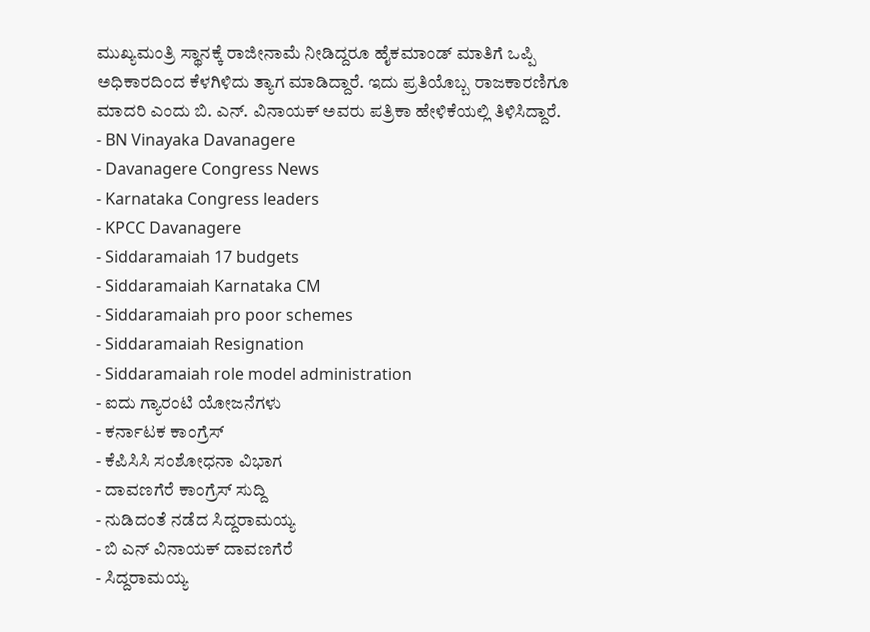ಮುಖ್ಯಮಂತ್ರಿ ಸ್ಥಾನಕ್ಕೆ ರಾಜೀನಾಮೆ ನೀಡಿದ್ದರೂ ಹೈಕಮಾಂಡ್ ಮಾತಿಗೆ ಒಪ್ಪಿ ಅಧಿಕಾರದಿಂದ ಕೆಳಗಿಳಿದು ತ್ಯಾಗ ಮಾಡಿದ್ದಾರೆ. ಇದು ಪ್ರತಿಯೊಬ್ಬ ರಾಜಕಾರಣಿಗೂ ಮಾದರಿ ಎಂದು ಬಿ. ಎನ್. ವಿನಾಯಕ್ ಅವರು ಪತ್ರಿಕಾ ಹೇಳಿಕೆಯಲ್ಲಿ ತಿಳಿಸಿದ್ದಾರೆ.
- BN Vinayaka Davanagere
- Davanagere Congress News
- Karnataka Congress leaders
- KPCC Davanagere
- Siddaramaiah 17 budgets
- Siddaramaiah Karnataka CM
- Siddaramaiah pro poor schemes
- Siddaramaiah Resignation
- Siddaramaiah role model administration
- ಐದು ಗ್ಯಾರಂಟಿ ಯೋಜನೆಗಳು
- ಕರ್ನಾಟಕ ಕಾಂಗ್ರೆಸ್
- ಕೆಪಿಸಿಸಿ ಸಂಶೋಧನಾ ವಿಭಾಗ
- ದಾವಣಗೆರೆ ಕಾಂಗ್ರೆಸ್ ಸುದ್ದಿ
- ನುಡಿದಂತೆ ನಡೆದ ಸಿದ್ದರಾಮಯ್ಯ
- ಬಿ ಎನ್ ವಿನಾಯಕ್ ದಾವಣಗೆರೆ
- ಸಿದ್ದರಾಮಯ್ಯ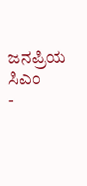ಜನಪ್ರಿಯ ಸಿಎಂ
-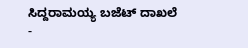ಸಿದ್ದರಾಮಯ್ಯ ಬಜೆಟ್ ದಾಖಲೆ
-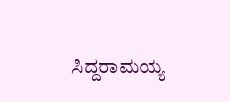ಸಿದ್ದರಾಮಯ್ಯ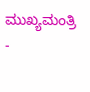ಮುಖ್ಯಮಂತ್ರಿ
-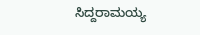ಸಿದ್ದರಾಮಯ್ಯ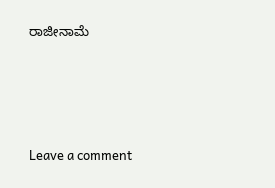ರಾಜೀನಾಮೆ





Leave a comment